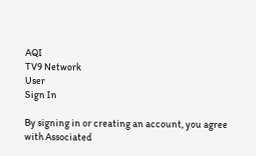AQI
TV9 Network
User
Sign In

By signing in or creating an account, you agree with Associated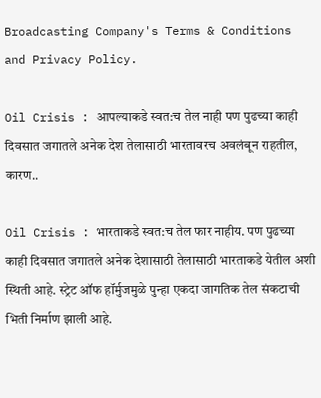Broadcasting Company's Terms & Conditions and Privacy Policy.

Oil Crisis : आपल्याकडे स्वत:च तेल नाही पण पुढच्या काही दिवसात जगातले अनेक देश तेलासाठी भारतावरच अवलंबून राहतील, कारण..

Oil Crisis : भारताकडे स्वत:च तेल फार नाहीय. पण पुढच्या काही दिवसात जगातले अनेक देशासाठी तेलासाठी भारताकडे येतील अशी स्थिती आहे. स्ट्रेट ऑफ हॉर्मुजमुळे पुन्हा एकदा जागतिक तेल संकटाची भिती निर्माण झाली आहे.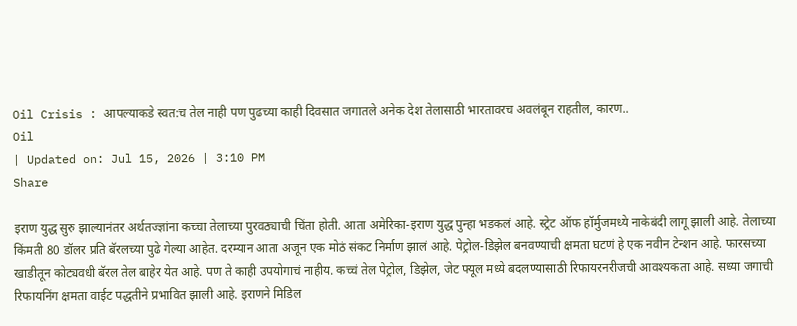Oil Crisis : आपल्याकडे स्वत:च तेल नाही पण पुढच्या काही दिवसात जगातले अनेक देश तेलासाठी भारतावरच अवलंबून राहतील, कारण..
Oil
| Updated on: Jul 15, 2026 | 3:10 PM
Share

इराण युद्ध सुरु झाल्यानंतर अर्थतज्ज्ञांना कच्चा तेलाच्या पुरवठ्याची चिंता होती. आता अमेरिका-इराण युद्ध पुन्हा भडकलं आहे. स्ट्रेट ऑफ हॉर्मुजमध्ये नाकेबंदी लागू झाली आहे. तेलाच्या किंमती 80 डॉलर प्रति बॅरलच्या पुढे गेल्या आहेत. दरम्यान आता अजून एक मोठं संकट निर्माण झालं आहे. पेट्रोल-डिझेल बनवण्याची क्षमता घटणं हे एक नवीन टेन्शन आहे. फारसच्या खाडीतून कोट्यवधी बॅरल तेल बाहेर येत आहे. पण ते काही उपयोगाचं नाहीय. कच्चं तेल पेट्रोल, डिझेल, जेट फ्यूल मध्ये बदलण्यासाठी रिफायरनरीजची आवश्यकता आहे. सध्या जगाची रिफायनिंग क्षमता वाईट पद्धतीने प्रभावित झाली आहे. इराणने मिडिल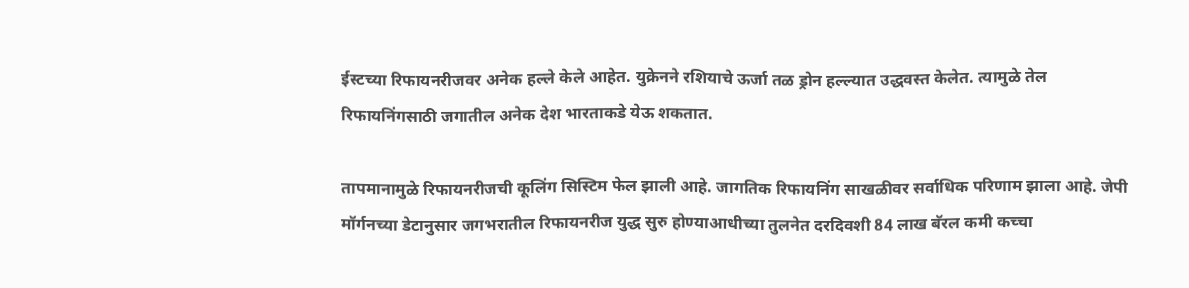ईस्टच्या रिफायनरीजवर अनेक हल्ले केले आहेत. युक्रेनने रशियाचे ऊर्जा तळ ड्रोन हल्ल्यात उद्धवस्त केलेत. त्यामुळे तेल रिफायनिंगसाठी जगातील अनेक देश भारताकडे येऊ शकतात.

तापमानामुळे रिफायनरीजची कूलिंग सिस्टिम फेल झाली आहे. जागतिक रिफायनिंग साखळीवर सर्वाधिक परिणाम झाला आहे. जेपी मॉर्गनच्या डेटानुसार जगभरातील रिफायनरीज युद्ध सुरु होण्याआधीच्या तुलनेत दरदिवशी 84 लाख बॅरल कमी कच्चा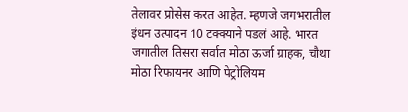तेलावर प्रोसेस करत आहेत. म्हणजे जगभरातील इंधन उत्पादन 10 टक्क्याने पडलं आहे. भारत जगातील तिसरा सर्वात मोठा ऊर्जा ग्राहक, चौथा मोठा रिफायनर आणि पेट्रोलियम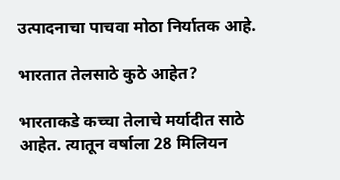उत्पादनाचा पाचवा मोठा निर्यातक आहे.

भारतात तेलसाठे कुठे आहेत?

भारताकडे कच्चा तेलाचे मर्यादीत साठे आहेत. त्यातून वर्षाला 28 मिलियन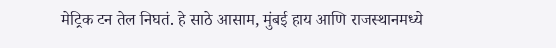मेट्रिक टन तेल निघतं. हे साठे आसाम, मुंबई हाय आणि राजस्थानमध्ये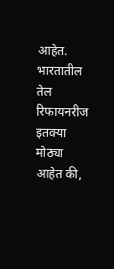आहेत. भारतातील तेल रिफायनरीज इतक्या मोठ्या आहेत की,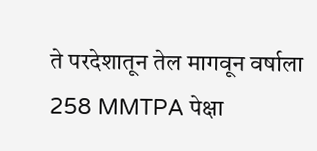ते परदेशातून तेल मागवून वर्षाला 258 MMTPA पेक्षा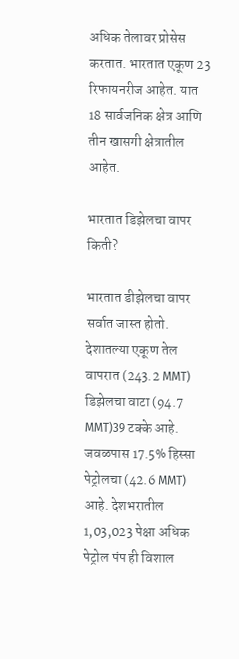अधिक तेलावर प्रोसेस करतात. भारतात एकूण 23 रिफायनरीज आहेत. यात 18 सार्वजनिक क्षेत्र आणि तीन खासगी क्षेत्रातील आहेत.

भारतात डिझेलचा वापर किती?

भारतात डीझेलचा वापर सर्वात जास्त होतो. देशातल्या एकूण तेल वापरात (243.2 MMT) डिझेलचा वाटा (94.7 MMT)39 टक्के आहे. जवळपास 17.5% हिस्सा पेट्रोलचा (42.6 MMT) आहे. देशभरातील 1,03,023 पेक्षा अधिक पेट्रोल पंप ही विशाल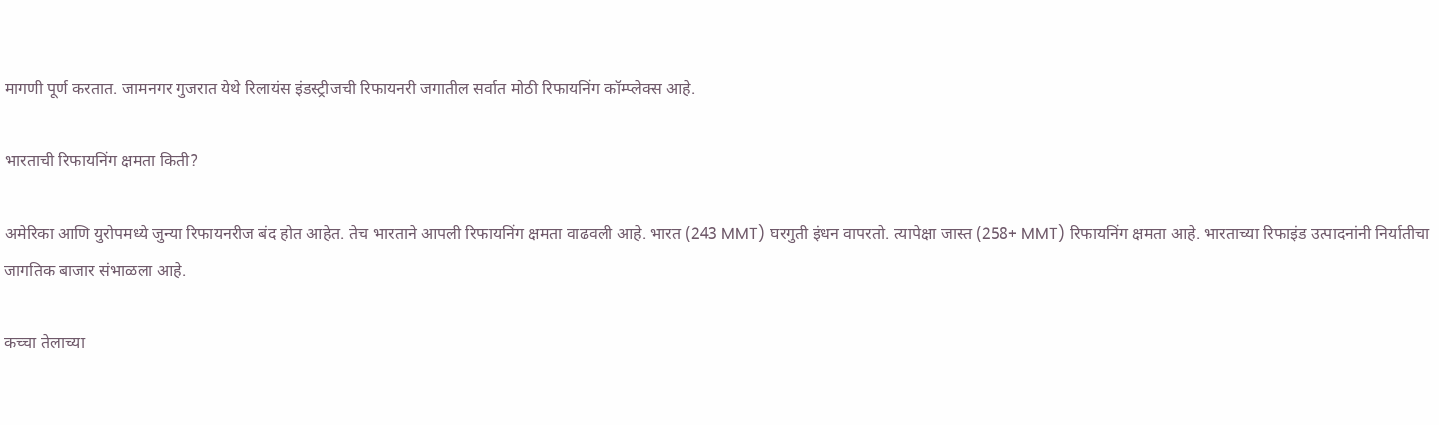मागणी पूर्ण करतात. जामनगर गुजरात येथे रिलायंस इंडस्ट्रीजची रिफायनरी जगातील सर्वात मोठी रिफायनिंग कॉम्प्लेक्स आहे.

भारताची रिफायनिंग क्षमता किती?

अमेरिका आणि युरोपमध्ये जुन्या रिफायनरीज बंद होत आहेत. तेच भारताने आपली रिफायनिंग क्षमता वाढवली आहे. भारत (243 MMT) घरगुती इंधन वापरतो. त्यापेक्षा जास्त (258+ MMT) रिफायनिंग क्षमता आहे. भारताच्या रिफाइंड उत्पादनांनी निर्यातीचा जागतिक बाजार संभाळला आहे.

कच्चा तेलाच्या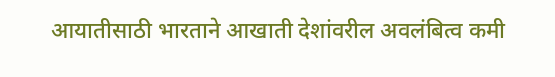आयातीसाठी भारताने आखाती देशांवरील अवलंबित्व कमी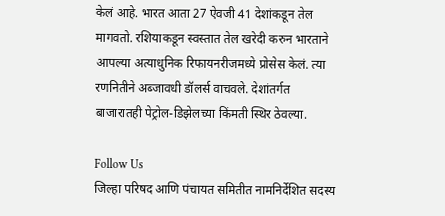केलं आहे. भारत आता 27 ऐवजी 41 देशांकडून तेल मागवतो. रशियाकडून स्वस्तात तेल खरेदी करुन भारताने आपल्या अत्याधुनिक रिफायनरीजमध्ये प्रोसेस केलं. त्या रणनितीने अब्जावधी डॉलर्स वाचवले. देशांतर्गत बाजारातही पेट्रोल-डिझेलच्या किंमती स्थिर ठेवल्या.

Follow Us
जिल्हा परिषद आणि पंचायत समितीत नामनिर्देशित सदस्य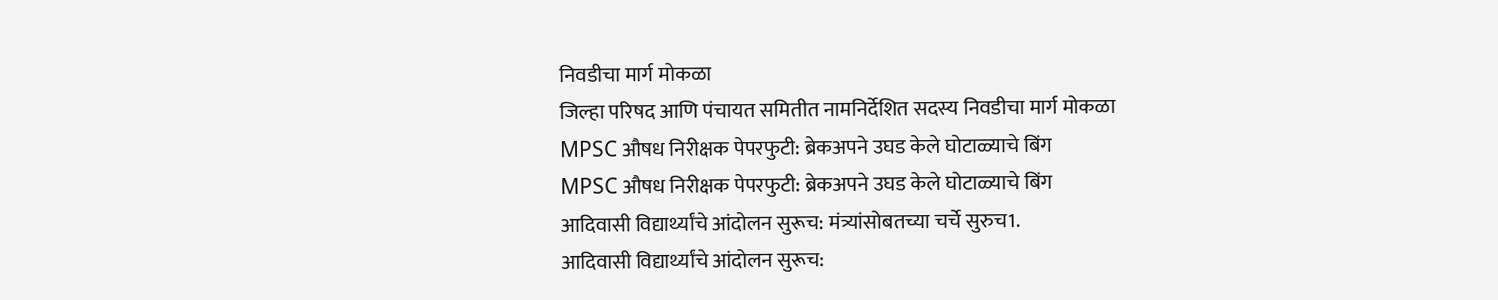निवडीचा मार्ग मोकळा
जिल्हा परिषद आणि पंचायत समितीत नामनिर्देशित सदस्य निवडीचा मार्ग मोकळा
MPSC औषध निरीक्षक पेपरफुटी: ब्रेकअपने उघड केले घोटाळ्याचे बिंग
MPSC औषध निरीक्षक पेपरफुटी: ब्रेकअपने उघड केले घोटाळ्याचे बिंग
आदिवासी विद्यार्थ्यांचे आंदोलन सुरूच: मंत्र्यांसोबतच्या चर्चे सुरुच1.
आदिवासी विद्यार्थ्यांचे आंदोलन सुरूच: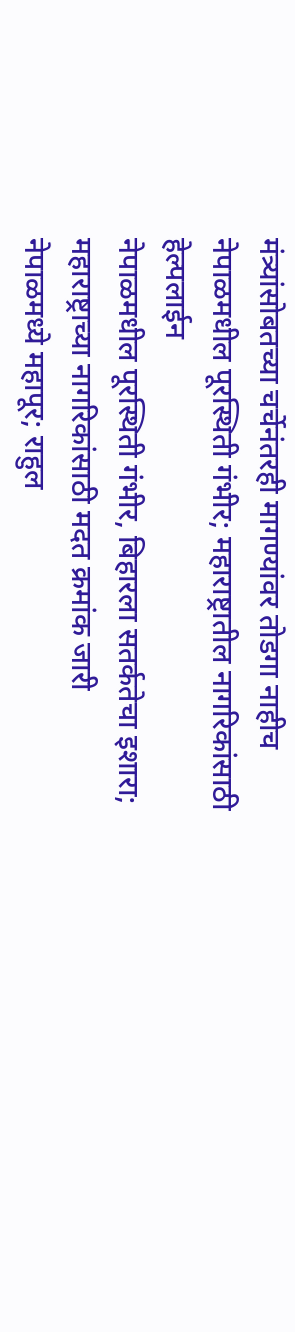मंत्र्यांसोबतच्या चर्चेनंतरही मागण्यांवर तोडगा नाहीच
नेपाळमधील पूरस्थिती गंभीर; महाराष्ट्रातील नागरिकांसाठी हेल्पलाईन
नेपाळमधील पूरस्थिती गंभीर, बिहारला सतर्कतेचा इशारा; महाराष्ट्राच्या नागरिकांसाठी मदत क्रमांक जारी
नेपाळमध्ये महापूर; राहुल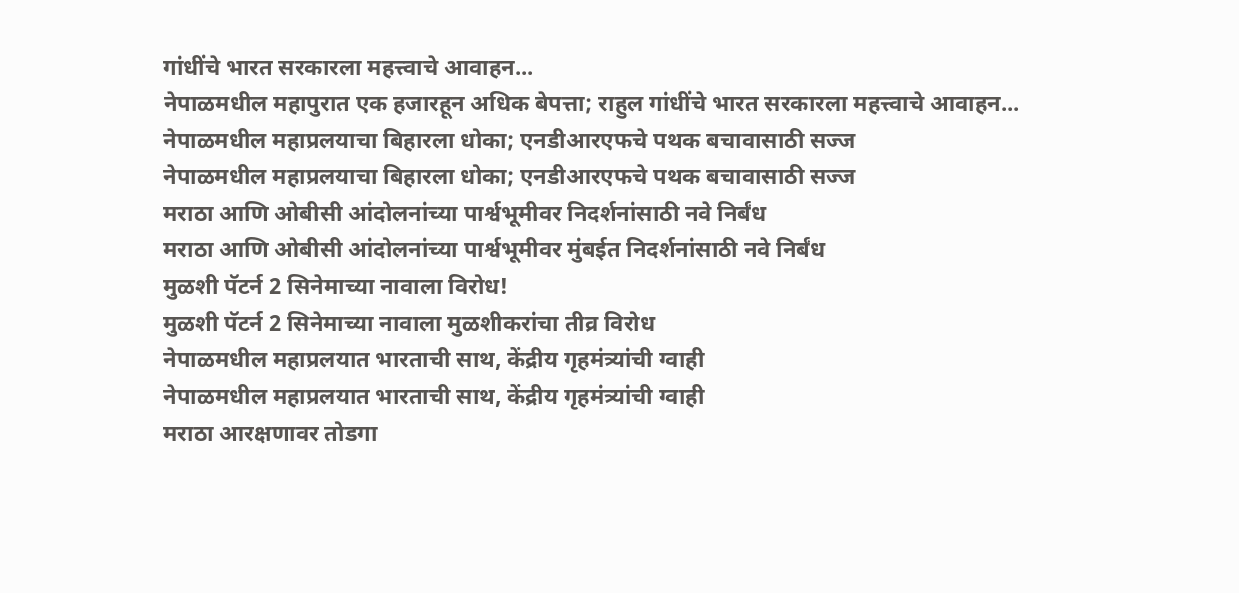गांधींचे भारत सरकारला महत्त्वाचे आवाहन...
नेपाळमधील महापुरात एक हजारहून अधिक बेपत्ता; राहुल गांधींचे भारत सरकारला महत्त्वाचे आवाहन...
नेपाळमधील महाप्रलयाचा बिहारला धोका; एनडीआरएफचे पथक बचावासाठी सज्ज
नेपाळमधील महाप्रलयाचा बिहारला धोका; एनडीआरएफचे पथक बचावासाठी सज्ज
मराठा आणि ओबीसी आंदोलनांच्या पार्श्वभूमीवर निदर्शनांसाठी नवे निर्बंध
मराठा आणि ओबीसी आंदोलनांच्या पार्श्वभूमीवर मुंबईत निदर्शनांसाठी नवे निर्बंध
मुळशी पॅटर्न 2 सिनेमाच्या नावाला विरोध!
मुळशी पॅटर्न 2 सिनेमाच्या नावाला मुळशीकरांचा तीव्र विरोध
नेपाळमधील महाप्रलयात भारताची साथ, केंद्रीय गृहमंत्र्यांची ग्वाही
नेपाळमधील महाप्रलयात भारताची साथ, केंद्रीय गृहमंत्र्यांची ग्वाही
मराठा आरक्षणावर तोडगा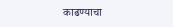काढण्याचा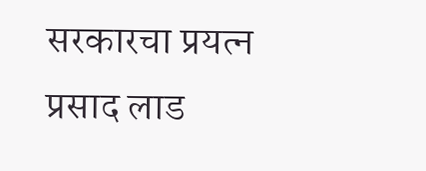सरकारचा प्रयत्न
प्रसाद लाड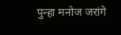पुन्हा मनोज जरांगे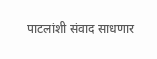पाटलांशी संवाद साधणार